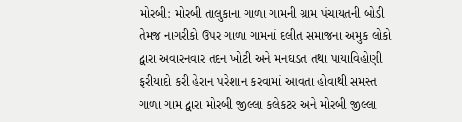મોરબી: મોરબી તાલુકાના ગાળા ગામની ગ્રામ પંચાયતની બોડી તેમજ નાગરીકો ઉપર ગાળા ગામનાં દલીત સમાજના અમુક લોકો દ્વારા અવારનવાર તદન ખોટી અને મનઘડત તથા પાયાવિહોણી ફરીયાદો કરી હેરાન પરેશાન કરવામાં આવતા હોવાથી સમસ્ત ગાળા ગામ દ્વારા મોરબી જીલ્લા કલેકટર અને મોરબી જીલ્લા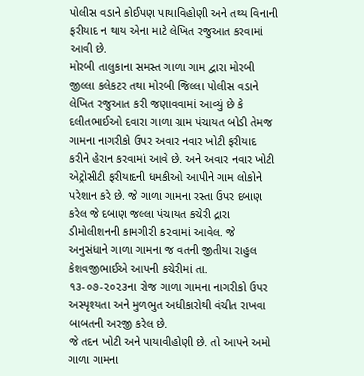પોલીસ વડાને કોઈપણ પાયાવિહોણી અને તથ્ય વિનાની ફરીયાદ ન થાય એના માટે લેખિત રજુઆત કરવામાં આવી છે.
મોરબી તાલુકાના સમસ્ત ગાળા ગામ દ્વારા મોરબી જીલ્લા કલેકટર તથા મોરબી જિલ્લા પોલીસ વડાને લેખિત રજુઆત કરી જણાવવામાં આવ્યું છે કે દલીતભાઈઓ દવારા ગાળા ગ્રામ પંચાયત બોડી તેમજ ગામના નાગરીકો ઉપર અવાર નવાર ખોટી ફરીયાદ કરીને હેરાન કરવામાં આવે છે. અને અવાર નવાર ખોટી એટ્રોસીટી ફરીયાદની ધમકીઓ આપીને ગામ લોકોને પરેશાન કરે છે. જે ગાળા ગામના રસ્તા ઉપર દબાણ કરેલ જે દબાણ જલ્લા પંચાયત કચેરી દ્રારા ડીમોલીશનની કામગી૨ી ક૨વામાં આવેલ. જે અનુસંધાને ગાળા ગામના જ વતની જીતીયા રાહુલ કેશવજીભાઈએ આપની કચેરીમાં તા. ૧૩-૦૭-૨૦૨૩ના રોજ ગાળા ગામના નાગરીકો ઉપર અસ્પૃશ્યતા અને મુળભુત અધીકારોથી વંચીત રાખવા બાબતની અરજી કરેલ છે.
જે તદન ખોટી અને પાયાવીહોણી છે. તો આપને અમો ગાળા ગામના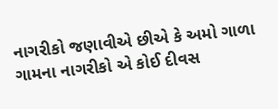નાગરીકો જણાવીએ છીએ કે અમો ગાળા ગામના નાગરીકો એ કોઈ દીવસ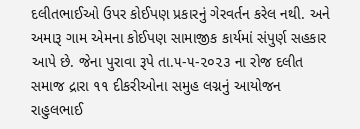દલીતભાઈઓ ઉપર કોઈપણ પ્રકારનું ગેરવર્તન કરેલ નથી. અને અમારૂ ગામ એમના કોઈપણ સામાજીક કાર્યમાં સંપુર્ણ સહકાર આપે છે. જેના પુરાવા રૂપે તા.૫-૫-૨૦૨૩ ના રોજ દલીત સમાજ દ્રારા ૧૧ દીકરીઓના સમુહ લગ્નનું આયોજન રાહુલભાઈ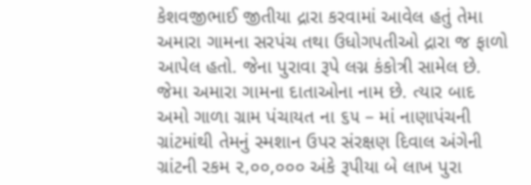કેશવજીભાઈ જીતીયા દ્રારા કરવામાં આવેલ હતું તેમા અમારા ગામના સરપંચ તથા ઉધોગપતીઓ દ્રારા જ ફાળો આપેલ હતો. જેના પુરાવા રૂપે લગ્ન કંકોત્રી સામેલ છે. જેમા અમારા ગામના દાતાઓના નામ છે. ત્યાર બાદ અમો ગાળા ગ્રામ પંચાયત ના ૬૫ – માં નાણાપંચની ગ્રાંટમાંથી તેમનું સ્મશાન ઉપર સંરક્ષણ દિવાલ અંગેની ગ્રાંટની રકમ ૨,૦૦,૦૦૦ અંકે રૂપીયા બે લાખ પુરા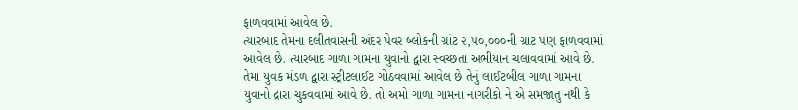ફાળવવામાં આવેલ છે.
ત્યારબાદ તેમના દલીતવાસની અંદર પેવર બ્લોકની ગ્રાંટ ૨,૫૦,૦૦૦ની ગ્રાટ પણ ફાળવવામાં આવેલ છે. ત્યારબાદ ગાળા ગામના યુવાનો દ્વારા સ્વચ્છતા અભીયાન ચલાવવામાં આવે છે. તેમા યુવક મંડળ દ્વારા સ્ટ્રીટલાઈટ ગોઠવવામાં આવેલ છે તેનું લાઈટબીલ ગાળા ગામના યુવાનો દ્રારા ચુકવવામાં આવે છે. તો અમો ગાળા ગામના નાગરીકો ને એ સમજાતુ નથી કે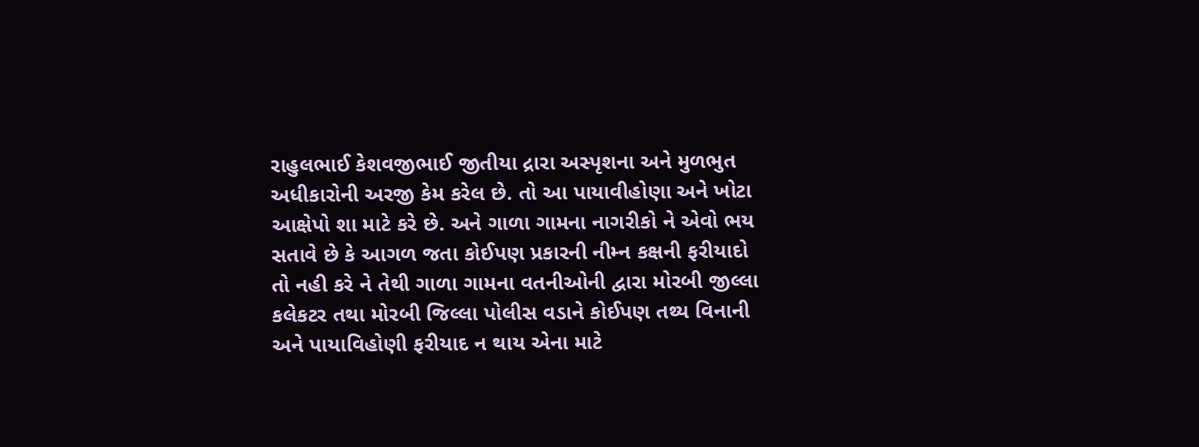રાહુલભાઈ કેશવજીભાઈ જીતીયા દ્રારા અસ્પૃશના અને મુળભુત અધીકારોની અરજી કેમ કરેલ છે. તો આ પાયાવીહોણા અને ખોટા આક્ષેપો શા માટે કરે છે. અને ગાળા ગામના નાગરીકો ને એવો ભય સતાવે છે કે આગળ જતા કોઈપણ પ્રકારની નીમ્ન કક્ષની ફરીયાદો તો નહી કરે ને તેથી ગાળા ગામના વતનીઓની દ્વારા મોરબી જીલ્લા કલેકટર તથા મોરબી જિલ્લા પોલીસ વડાને કોઈપણ તથ્ય વિનાની અને પાયાવિહોણી ફરીયાદ ન થાય એના માટે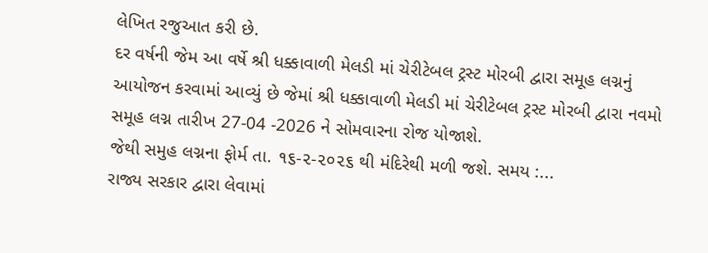લેખિત રજુઆત કરી છે.
દર વર્ષની જેમ આ વર્ષે શ્રી ધક્કાવાળી મેલડી માં ચેરીટેબલ ટ્રસ્ટ મોરબી દ્વારા સમૂહ લગ્નનું આયોજન કરવામાં આવ્યું છે જેમાં શ્રી ધક્કાવાળી મેલડી માં ચેરીટેબલ ટ્રસ્ટ મોરબી દ્વારા નવમો સમૂહ લગ્ન તારીખ 27-04 -2026 ને સોમવારના રોજ યોજાશે.
જેથી સમુહ લગ્નના ફોર્મ તા. ૧૬-૨-૨૦૨૬ થી મંદિરેથી મળી જશે. સમય :...
રાજ્ય સરકાર દ્વારા લેવામાં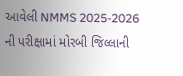આવેલી NMMS 2025-2026 ની પરીક્ષામાં મોરબી જિલ્લાની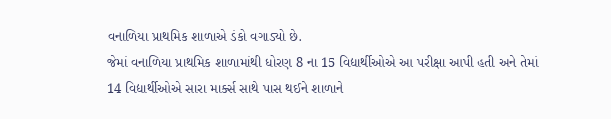વનાળિયા પ્રાથમિક શાળાએ ડંકો વગાડ્યો છે.
જેમાં વનાળિયા પ્રાથમિક શાળામાંથી ધોરણ 8 ના 15 વિદ્યાર્થીઓએ આ પરીક્ષા આપી હતી અને તેમાં 14 વિદ્યાર્થીઓએ સારા માર્ક્સ સાથે પાસ થઈને શાળાને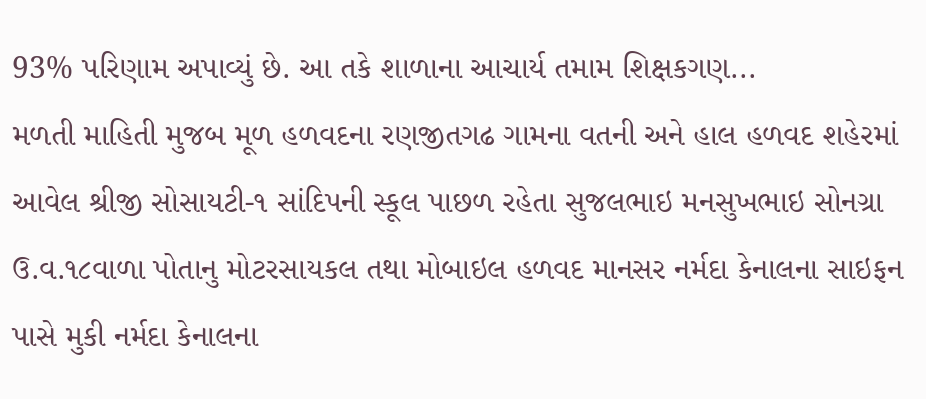93% પરિણામ અપાવ્યું છે. આ તકે શાળાના આચાર્ય તમામ શિક્ષકગણ...
મળતી માહિતી મુજબ મૂળ હળવદના રણજીતગઢ ગામના વતની અને હાલ હળવદ શહેરમાં આવેલ શ્રીજી સોસાયટી-૧ સાંદિપની સ્કૂલ પાછળ રહેતા સુજલભાઇ મનસુખભાઇ સોનગ્રા ઉ.વ.૧૮વાળા પોતાનુ મોટરસાયકલ તથા મોબાઇલ હળવદ માનસર નર્મદા કેનાલના સાઇફન પાસે મુકી નર્મદા કેનાલના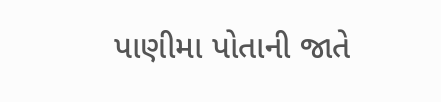પાણીમા પોતાની જાતે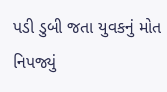પડી ડુબી જતા યુવકનું મોત નિપજ્યું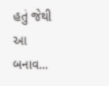હતું જેથી આ બનાવ...